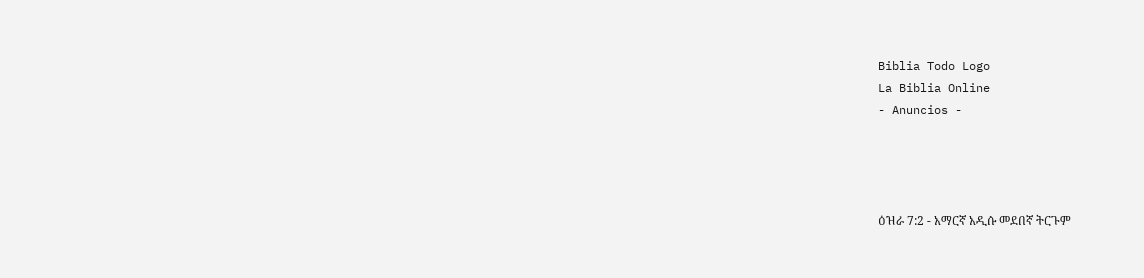Biblia Todo Logo
La Biblia Online
- Anuncios -




ዕዝራ 7:2 - አማርኛ አዲሱ መደበኛ ትርጉም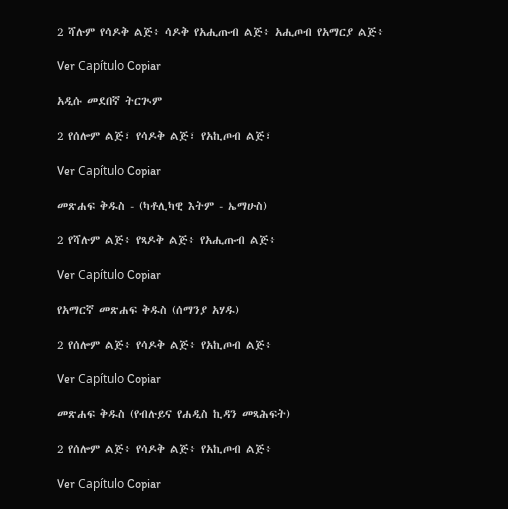2 ሻሉም የሳዶቅ ልጅ፥ ሳዶቅ የአሒጡብ ልጅ፥ አሒጦብ የአማርያ ልጅ፥

Ver Capítulo Copiar

አዲሱ መደበኛ ትርጒም

2 የሰሎም ልጅ፣ የሳዶቅ ልጅ፣ የአኪጦብ ልጅ፣

Ver Capítulo Copiar

መጽሐፍ ቅዱስ - (ካቶሊካዊ እትም - ኤማሁስ)

2 የሻሉም ልጅ፥ የጻዶቅ ልጅ፥ የአሒጡብ ልጅ፥

Ver Capítulo Copiar

የአማርኛ መጽሐፍ ቅዱስ (ሰማንያ አሃዱ)

2 የሰሎም ልጅ፥ የሳዶቅ ልጅ፥ የአኪጦብ ልጅ፥

Ver Capítulo Copiar

መጽሐፍ ቅዱስ (የብሉይና የሐዲስ ኪዳን መጻሕፍት)

2 የሰሎም ልጅ፥ የሳዶቅ ልጅ፥ የአኪጦብ ልጅ፥

Ver Capítulo Copiar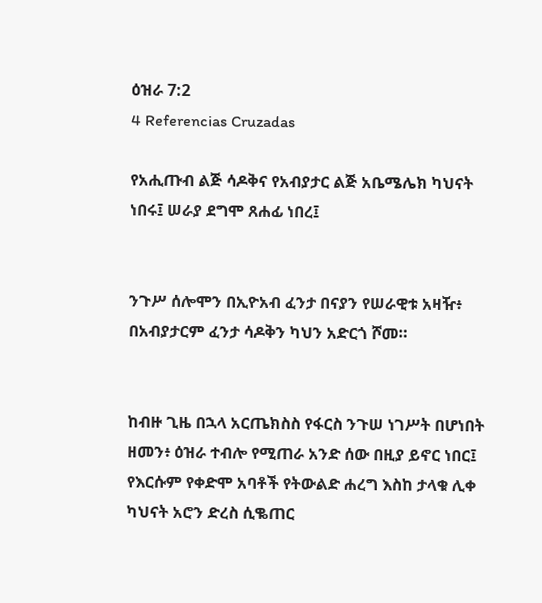ዕዝራ 7:2
4 Referencias Cruzadas

የአሒጡብ ልጅ ሳዶቅና የአብያታር ልጅ አቤሜሌክ ካህናት ነበሩ፤ ሠራያ ደግሞ ጸሐፊ ነበረ፤


ንጉሥ ሰሎሞን በኢዮአብ ፈንታ በናያን የሠራዊቱ አዛዥ፥ በአብያታርም ፈንታ ሳዶቅን ካህን አድርጎ ሾመ።


ከብዙ ጊዜ በኋላ አርጤክስስ የፋርስ ንጉሠ ነገሥት በሆነበት ዘመን፥ ዕዝራ ተብሎ የሚጠራ አንድ ሰው በዚያ ይኖር ነበር፤ የእርሱም የቀድሞ አባቶች የትውልድ ሐረግ እስከ ታላቁ ሊቀ ካህናት አሮን ድረስ ሲቈጠር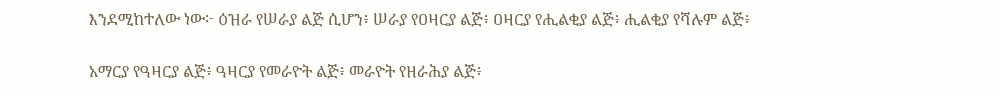እንደሚከተለው ነው፦ ዕዝራ የሠራያ ልጅ ሲሆን፥ ሠራያ የዐዛርያ ልጅ፥ ዐዛርያ የሒልቂያ ልጅ፥ ሒልቂያ የሻሉም ልጅ፥


አማርያ የዓዛርያ ልጅ፥ ዓዛርያ የመራዮት ልጅ፥ መራዮት የዘራሕያ ልጅ፥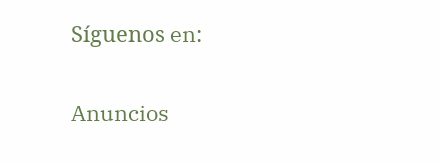Síguenos en:

Anuncios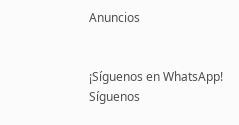Anuncios


¡Síguenos en WhatsApp! Síguenos